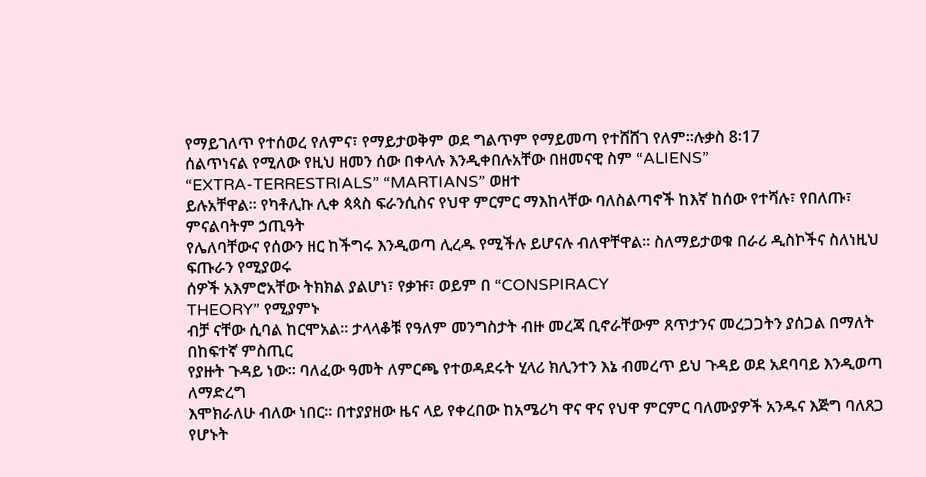የማይገለጥ የተሰወረ የለምና፣ የማይታወቅም ወደ ግልጥም የማይመጣ የተሸሸገ የለም።ሉቃስ 8፡17
ሰልጥነናል የሚለው የዚህ ዘመን ሰው በቀላሉ እንዲቀበሉአቸው በዘመናዊ ስም “ALIENS”
“EXTRA-TERRESTRIALS” “MARTIANS” ወዘተ
ይሉአቸዋል። የካቶሊኩ ሊቀ ጳጳስ ፍራንሲስና የህዋ ምርምር ማእከላቸው ባለስልጣኖች ከእኛ ከሰው የተሻሉ፣ የበለጡ፣ ምናልባትም ኃጢዓት
የሌለባቸውና የሰውን ዘር ከችግሩ እንዲወጣ ሊረዱ የሚችሉ ይሆናሉ ብለዋቸዋል። ስለማይታወቁ በራሪ ዲስኮችና ስለነዚህ ፍጡራን የሚያወሩ
ሰዎች አእምሮአቸው ትክክል ያልሆነ፣ የቃዡ፣ ወይም በ “CONSPIRACY
THEORY” የሚያምኑ
ብቻ ናቸው ሲባል ከርሞአል። ታላላቆቹ የዓለም መንግስታት ብዙ መረጃ ቢኖራቸውም ጸጥታንና መረጋጋትን ያሰጋል በማለት በከፍተኛ ምስጢር
የያዙት ጉዳይ ነው። ባለፈው ዓመት ለምርጫ የተወዳደሩት ሂላሪ ክሊንተን እኔ ብመረጥ ይህ ጉዳይ ወደ አደባባይ እንዲወጣ ለማድረግ
እሞክራለሁ ብለው ነበር። በተያያዘው ዜና ላይ የቀረበው ከአሜሪካ ዋና ዋና የህዋ ምርምር ባለሙያዎች አንዱና እጅግ ባለጸጋ የሆኑት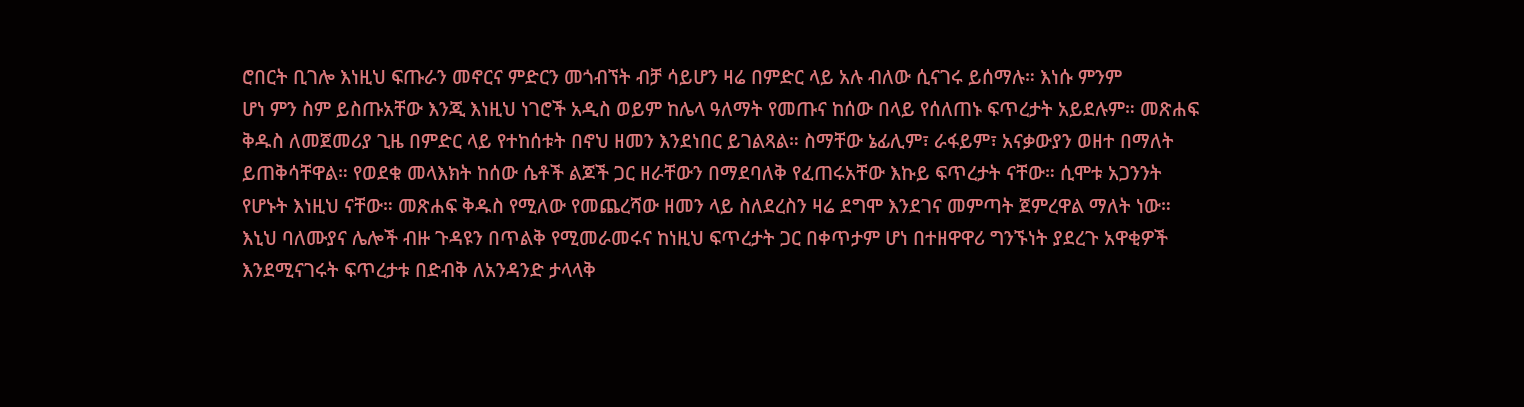ሮበርት ቢገሎ እነዚህ ፍጡራን መኖርና ምድርን መጎብኘት ብቻ ሳይሆን ዛሬ በምድር ላይ አሉ ብለው ሲናገሩ ይሰማሉ። እነሱ ምንም
ሆነ ምን ስም ይስጡአቸው እንጂ እነዚህ ነገሮች አዲስ ወይም ከሌላ ዓለማት የመጡና ከሰው በላይ የሰለጠኑ ፍጥረታት አይደሉም። መጽሐፍ
ቅዱስ ለመጀመሪያ ጊዜ በምድር ላይ የተከሰቱት በኖህ ዘመን እንደነበር ይገልጻል። ስማቸው ኔፊሊም፣ ራፋይም፣ አናቃውያን ወዘተ በማለት
ይጠቅሳቸዋል። የወደቁ መላእክት ከሰው ሴቶች ልጆች ጋር ዘራቸውን በማደባለቅ የፈጠሩአቸው እኩይ ፍጥረታት ናቸው። ሲሞቱ አጋንንት
የሆኑት እነዚህ ናቸው። መጽሐፍ ቅዱስ የሚለው የመጨረሻው ዘመን ላይ ስለደረስን ዛሬ ደግሞ እንደገና መምጣት ጀምረዋል ማለት ነው።
እኒህ ባለሙያና ሌሎች ብዙ ጉዳዩን በጥልቅ የሚመራመሩና ከነዚህ ፍጥረታት ጋር በቀጥታም ሆነ በተዘዋዋሪ ግንኙነት ያደረጉ አዋቂዎች
እንደሚናገሩት ፍጥረታቱ በድብቅ ለአንዳንድ ታላላቅ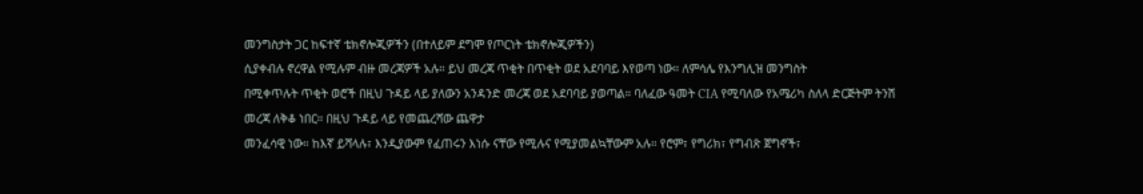መንግስታት ጋር ከፍተኛ ቴክኖሎጂዎችን (በተለይም ደግሞ የጦርነት ቴክኖሎጂዎችን)
ሲያቀብሉ ኖረዋል የሚሉም ብዙ መረጃዎች አሉ። ይህ መረጃ ጥቂት በጥቂት ወደ አደባባይ እየወጣ ነው። ለምሳሌ የእንግሊዝ መንግስት
በሚቀጥሉት ጥቂት ወሮች በዚህ ጉዳይ ላይ ያለውን አንዳንድ መረጃ ወደ አደባባይ ያወጣል። ባለፈው ዓመት CIA የሚባለው የአሜሪካ ስለላ ድርጅትም ትንሽ መረጃ ለቅቆ ነበር። በዚህ ጉዳይ ላይ የመጨረሻው ጨዋታ
መንፈሳዊ ነው። ከእኛ ይሻላሉ፣ እንዲያውም የፈጠሩን እነሱ ናቸው የሚሉና የሚያመልኳቸውም አሉ። የሮም፣ የግሪክ፣ የግብጽ ጀግኖች፣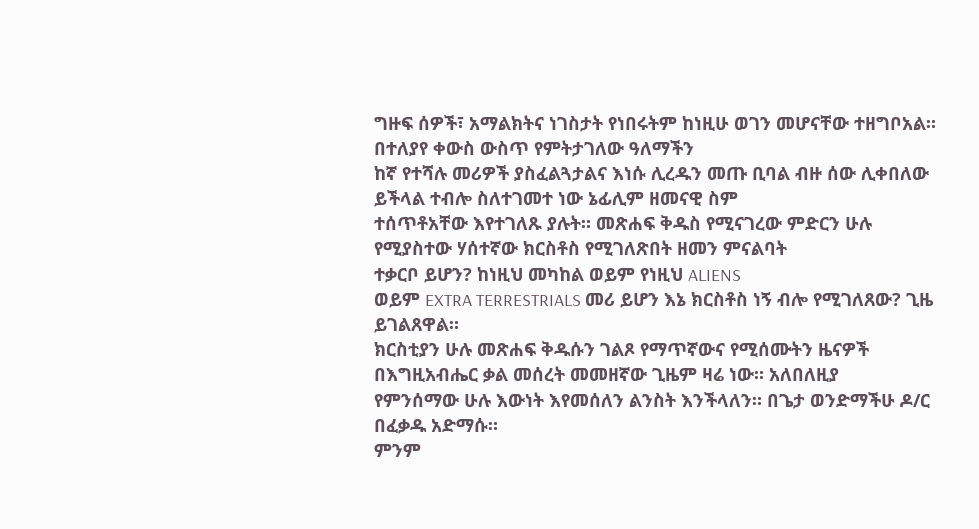ግዙፍ ሰዎች፣ አማልክትና ነገስታት የነበሩትም ከነዚሁ ወገን መሆናቸው ተዘግቦአል። በተለያየ ቀውስ ውስጥ የምትታገለው ዓለማችን
ከኛ የተሻሉ መሪዎች ያስፈልጓታልና እነሱ ሊረዱን መጡ ቢባል ብዙ ሰው ሊቀበለው ይችላል ተብሎ ስለተገመተ ነው ኔፊሊም ዘመናዊ ስም
ተሰጥቶአቸው እየተገለጹ ያሉት። መጽሐፍ ቅዱስ የሚናገረው ምድርን ሁሉ የሚያስተው ሃሰተኛው ክርስቶስ የሚገለጽበት ዘመን ምናልባት
ተቃርቦ ይሆን? ከነዚህ መካከል ወይም የነዚህ ALIENS
ወይም EXTRA TERRESTRIALS መሪ ይሆን እኔ ክርስቶስ ነኝ ብሎ የሚገለጸው? ጊዜ ይገልጸዋል።
ክርስቲያን ሁሉ መጽሐፍ ቅዱሱን ገልጾ የማጥኛውና የሚሰሙትን ዜናዎች በእግዚአብሔር ቃል መሰረት መመዘኛው ጊዜም ዛሬ ነው። አለበለዚያ
የምንሰማው ሁሉ እውነት እየመሰለን ልንስት እንችላለን። በጌታ ወንድማችሁ ዶ/ር በፈቃዱ አድማሱ።
ምንም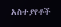አስተያየቶች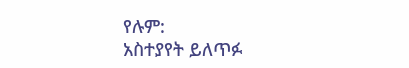የሉም:
አስተያየት ይለጥፉ